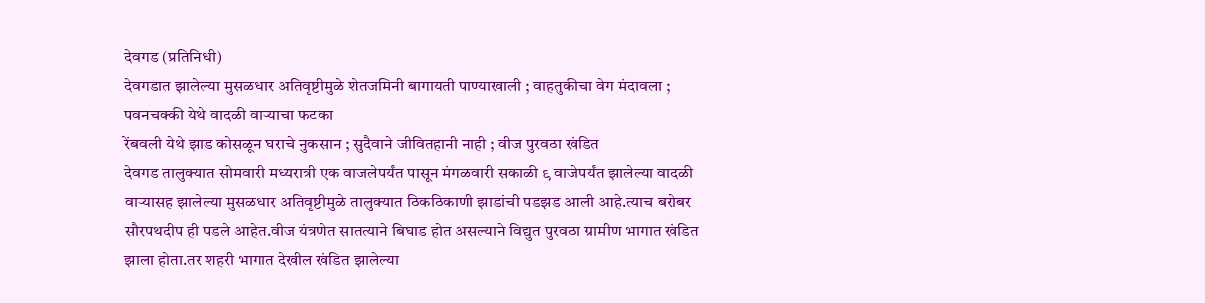देवगड (प्रतिनिधी)
देवगडात झालेल्या मुसळधार अतिवृष्टीमुळे शेतजमिनी बागायती पाण्याखाली ; वाहतुकीचा वेग मंदावला ; पवनचक्की येथे वादळी वाऱ्याचा फटका
रेंबवली येथे झाड कोसळून घराचे नुकसान ; सुदैवाने जीवितहानी नाही ; वीज पुरवठा खंडित
देवगड तालुक्यात सोमवारी मध्यरात्री एक वाजलेपर्यंत पासून मंगळवारी सकाळी ९ वाजेपर्यंत झालेल्या वादळी वाऱ्यासह झालेल्या मुसळधार अतिवृष्टीमुळे तालुक्यात ठिकठिकाणी झाडांची पडझड आली आहे.त्याच बरोबर सौरपथदीप ही पडले आहेत.वीज यंत्रणेत सातत्याने बिघाड होत असल्याने विद्युत पुरवठा ग्रामीण भागात खंडित झाला होता.तर शहरी भागात देखील खंडित झालेल्या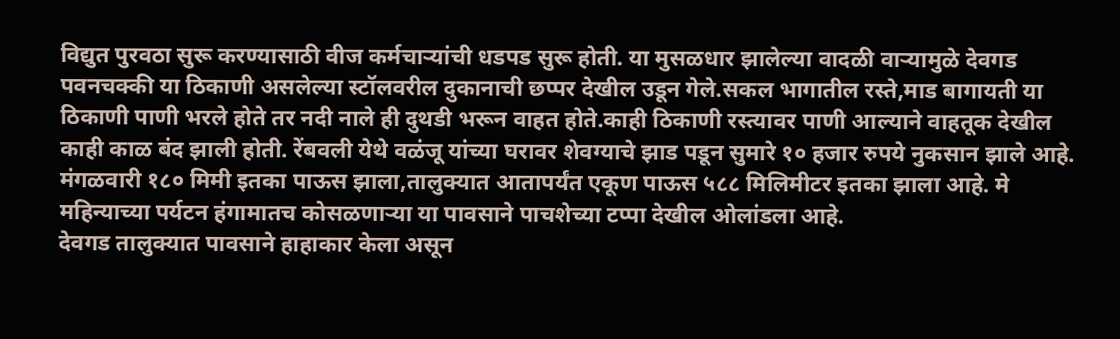विद्युत पुरवठा सुरू करण्यासाठी वीज कर्मचाऱ्यांची धडपड सुरू होती. या मुसळधार झालेल्या वादळी वाऱ्यामुळे देवगड पवनचक्की या ठिकाणी असलेल्या स्टॉलवरील दुकानाची छप्पर देखील उडून गेले.सकल भागातील रस्ते,माड बागायती या ठिकाणी पाणी भरले होते तर नदी नाले ही दुथडी भरून वाहत होते.काही ठिकाणी रस्त्यावर पाणी आल्याने वाहतूक देखील काही काळ बंद झाली होती. रेंबवली येथे वळंजू यांच्या घरावर शेवग्याचे झाड पडून सुमारे १० हजार रुपये नुकसान झाले आहे. मंगळवारी १८० मिमी इतका पाऊस झाला,तालुक्यात आतापर्यंत एकूण पाऊस ५८८ मिलिमीटर इतका झाला आहे. मे महिन्याच्या पर्यटन हंगामातच कोसळणाऱ्या या पावसाने पाचशेच्या टप्पा देखील ओलांडला आहे.
देवगड तालुक्यात पावसाने हाहाकार केला असून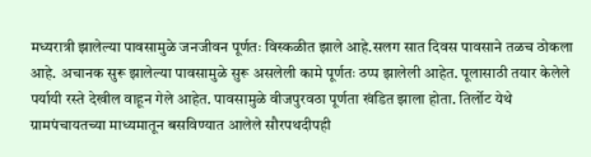मध्यरात्री झालेल्या पावसामुळे जनजीवन पूर्णतः विस्कळीत झाले आहे.सलग सात दिवस पावसाने तळच ठोकला आहे. अचानक सुरू झालेल्या पावसामुळे सुरू असलेली कामे पूर्णतः ठप्प झालेली आहेत. पूलासाठी तयार केलेले पर्यायी रस्ते देखील वाहून गेले आहेत. पावसामुळे वीजपुरवठा पूर्णता खंडित झाला होता. तिर्लोट येथे ग्रामपंचायतच्या माध्यमातून बसविण्यात आलेले सौरपथदीपही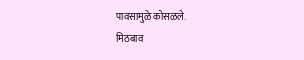पावसामुळे कोसळले.
मिठबाव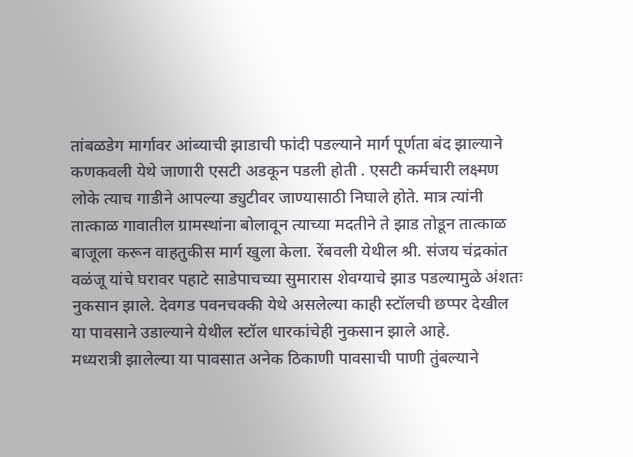तांबळडेग मार्गावर आंब्याची झाडाची फांदी पडल्याने मार्ग पूर्णता बंद झाल्याने कणकवली येथे जाणारी एसटी अडकून पडली होती . एसटी कर्मचारी लक्ष्मण लोके त्याच गाडीने आपल्या ड्युटीवर जाण्यासाठी निघाले होते. मात्र त्यांनी तात्काळ गावातील ग्रामस्थांना बोलावून त्याच्या मदतीने ते झाड तोडून तात्काळ बाजूला करून वाहतुकीस मार्ग खुला केला. रेंबवली येथील श्री. संजय चंद्रकांत वळंजू यांचे घरावर पहाटे साडेपाचच्या सुमारास शेवग्याचे झाड पडल्यामुळे अंशतः नुकसान झाले. देवगड पवनचक्की येथे असलेल्या काही स्टॉलची छप्पर देखील या पावसाने उडाल्याने येथील स्टॉल धारकांचेही नुकसान झाले आहे.
मध्यरात्री झालेल्या या पावसात अनेक ठिकाणी पावसाची पाणी तुंबल्याने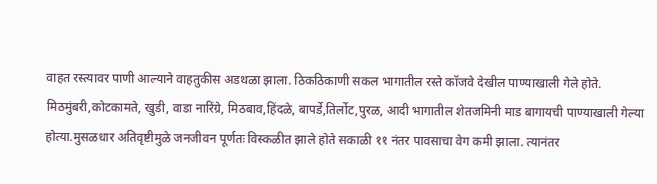वाहत रस्त्यावर पाणी आल्याने वाहतुकीस अडथळा झाला. ठिकठिकाणी सकल भागातील रस्ते कॉजवे देखील पाण्याखाली गेले होते.
मिठमुंबरी,कोटकामते, खुडी, वाडा नारिंग्रे, मिठबाव,हिंदळे, बापर्डे,तिर्लोट,पुरळ, आदी भागातील शेतजमिनी माड बागायची पाण्याखाली गेल्या होत्या.मुसळधार अतिवृष्टीमुळे जनजीवन पूर्णतः विस्कळीत झाले होते सकाळी ११ नंतर पावसाचा वेग कमी झाला. त्यानंतर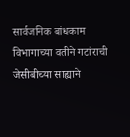सार्वजनिक बांधकाम विभागाच्या वतीने गटांराची जेसीबीच्या साह्याने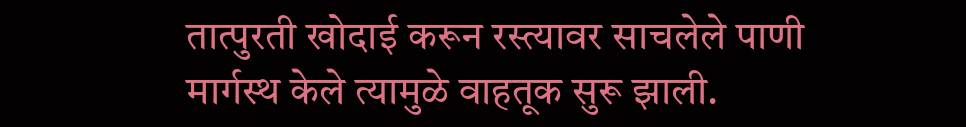तात्पुरती खोदाई करून रस्त्यावर साचलेले पाणी मार्गस्थ केले त्यामुळे वाहतूक सुरू झाली.